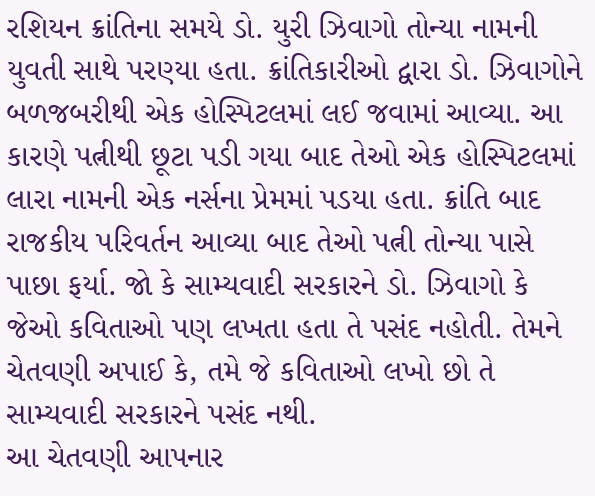રશિયન ક્રાંતિના સમયે ડો. યુરી ઝિવાગો તોન્યા નામની યુવતી સાથે પરણ્યા હતા. ક્રાંતિકારીઓ દ્વારા ડો. ઝિવાગોને બળજબરીથી એક હોસ્પિટલમાં લઈ જવામાં આવ્યા. આ કારણે પત્નીથી છૂટા પડી ગયા બાદ તેઓ એક હોસ્પિટલમાં લારા નામની એક નર્સના પ્રેમમાં પડયા હતા. ક્રાંતિ બાદ રાજકીય પરિવર્તન આવ્યા બાદ તેઓ પત્ની તોન્યા પાસે પાછા ફર્યા. જો કે સામ્યવાદી સરકારને ડો. ઝિવાગો કે જેઓ કવિતાઓ પણ લખતા હતા તે પસંદ નહોતી. તેમને ચેતવણી અપાઈ કે, તમે જે કવિતાઓ લખો છો તે સામ્યવાદી સરકારને પસંદ નથી.
આ ચેતવણી આપનાર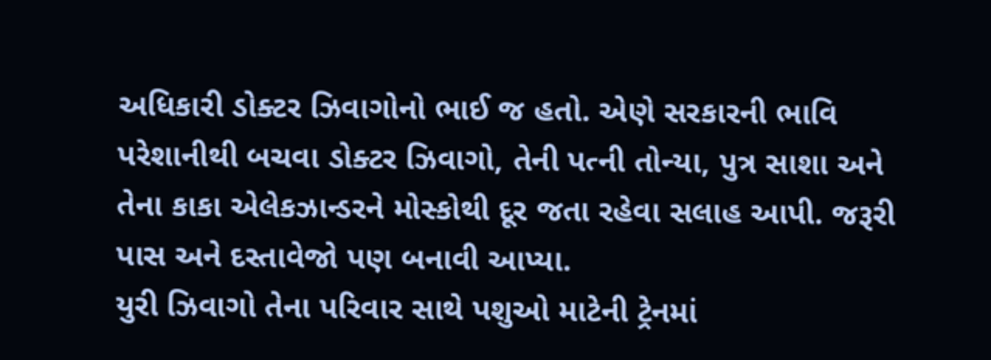અધિકારી ડોક્ટર ઝિવાગોનો ભાઈ જ હતો. એણે સરકારની ભાવિ પરેશાનીથી બચવા ડોક્ટર ઝિવાગો, તેની પત્ની તોન્યા, પુત્ર સાશા અને તેના કાકા એલેકઝાન્ડરને મોસ્કોથી દૂર જતા રહેવા સલાહ આપી. જરૂરી પાસ અને દસ્તાવેજો પણ બનાવી આપ્યા.
યુરી ઝિવાગો તેના પરિવાર સાથે પશુઓ માટેની ટ્રેનમાં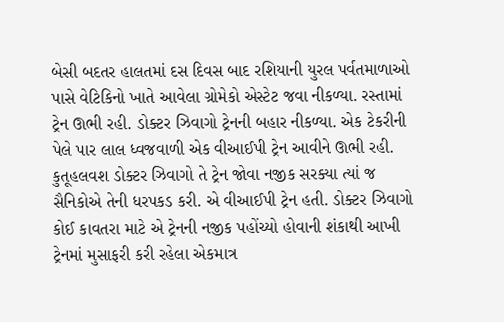બેસી બદતર હાલતમાં દસ દિવસ બાદ રશિયાની યુરલ પર્વતમાળાઓ પાસે વેટિકિનો ખાતે આવેલા ગ્રોમેકો એસ્ટેટ જવા નીકળ્યા. રસ્તામાં ટ્રેન ઊભી રહી. ડોક્ટર ઝિવાગો ટ્રેનની બહાર નીકળ્યા. એક ટેકરીની પેલે પાર લાલ ધ્વજવાળી એક વીઆઈપી ટ્રેન આવીને ઊભી રહી. કુતૂહલવશ ડોક્ટર ઝિવાગો તે ટ્રેન જોવા નજીક સરક્યા ત્યાં જ સૈનિકોએ તેની ધરપકડ કરી. એ વીઆઈપી ટ્રેન હતી. ડોક્ટર ઝિવાગો કોઈ કાવતરા માટે એ ટ્રેનની નજીક પહોંચ્યો હોવાની શંકાથી આખી ટ્રેનમાં મુસાફરી કરી રહેલા એકમાત્ર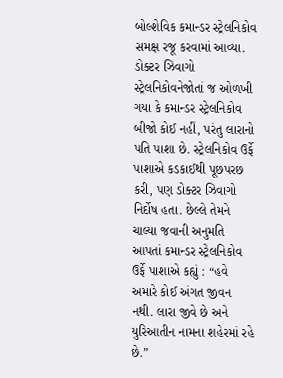બોલ્શેવિક કમાન્ડર સ્ટ્રેલનિકોવ સમક્ષ રજૂ કરવામાં આવ્યા. ડોક્ટર ઝિવાગો સ્ટ્રેલનિકોવનેજોતાં જ ઓળખી ગયા કે કમાન્ડર સ્ટ્રેલનિકોવ બીજો કોઈ નહીં, પરંતુ લારાનો પતિ પાશા છે. સ્ટ્રેલનિકોવ ઉર્ફે પાશાએ કડકાઈથી પૂછપરછ કરી, પણ ડોક્ટર ઝિવાગો નિર્દોષ હતા. છેલ્લે તેમને ચાલ્યા જવાની અનુમતિ આપતાં કમાન્ડર સ્ટ્રેલનિકોવ ઉર્ફે પાશાએ કહ્યું : “હવે અમારે કોઈ અંગત જીવન નથી. લારા જીવે છે અને યુરિઆતીન નામના શહેરમાં રહે છે.”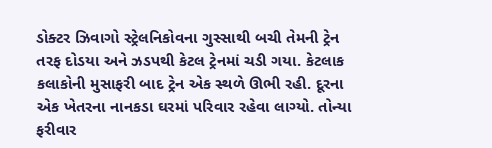ડોક્ટર ઝિવાગો સ્ટ્રેલનિકોવના ગુસ્સાથી બચી તેમની ટ્રેન તરફ દોડયા અને ઝડપથી કેટલ ટ્રેનમાં ચડી ગયા. કેટલાક કલાકોની મુસાફરી બાદ ટ્રેન એક સ્થળે ઊભી રહી. દૂરના એક ખેતરના નાનકડા ઘરમાં પરિવાર રહેવા લાગ્યો. તોન્યા ફરીવાર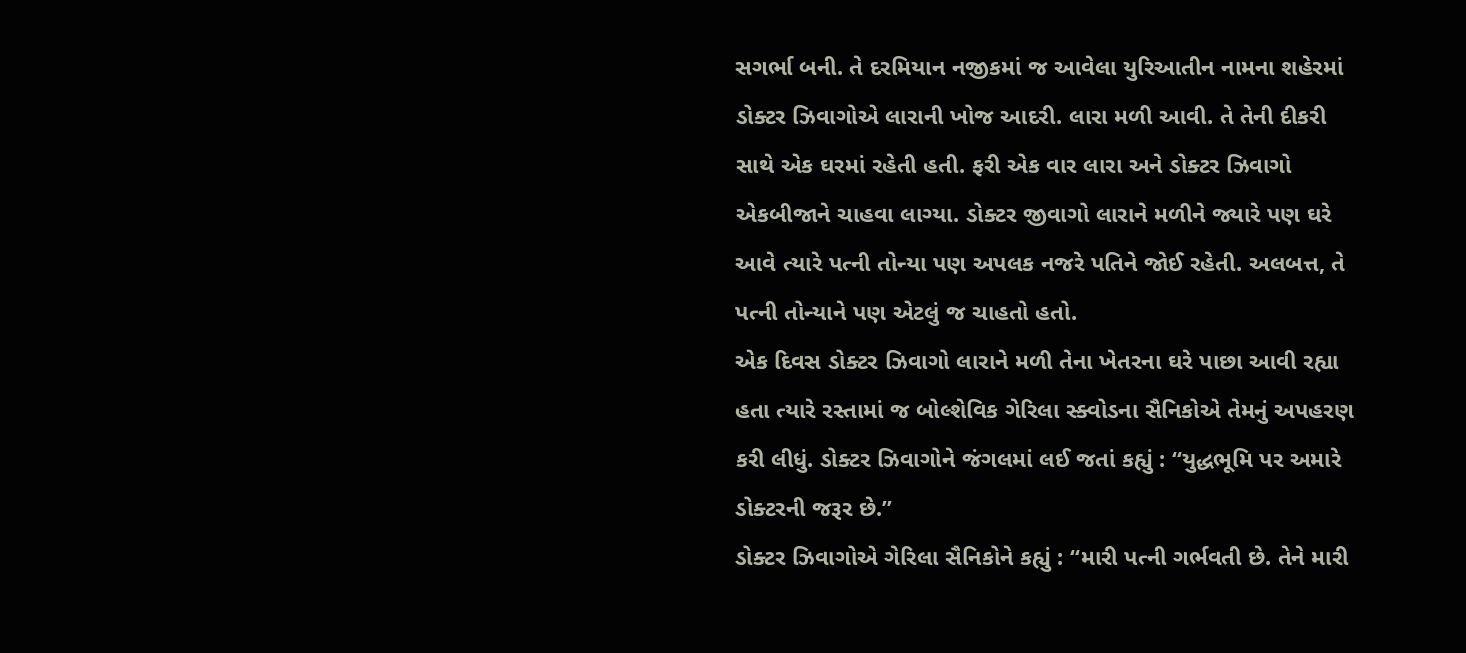સગર્ભા બની. તે દરમિયાન નજીકમાં જ આવેલા યુરિઆતીન નામના શહેરમાં ડોક્ટર ઝિવાગોએ લારાની ખોજ આદરી. લારા મળી આવી. તે તેની દીકરી સાથે એક ઘરમાં રહેતી હતી. ફરી એક વાર લારા અને ડોક્ટર ઝિવાગો એકબીજાને ચાહવા લાગ્યા. ડોક્ટર જીવાગો લારાને મળીને જ્યારે પણ ઘરે આવે ત્યારે પત્ની તોન્યા પણ અપલક નજરે પતિને જોઈ રહેતી. અલબત્ત, તે પત્ની તોન્યાને પણ એટલું જ ચાહતો હતો.
એક દિવસ ડોક્ટર ઝિવાગો લારાને મળી તેના ખેતરના ઘરે પાછા આવી રહ્યા હતા ત્યારે રસ્તામાં જ બોલ્શેવિક ગેરિલા સ્ક્વોડના સૈનિકોએ તેમનું અપહરણ કરી લીધું. ડોક્ટર ઝિવાગોને જંગલમાં લઈ જતાં કહ્યું : “યુદ્ધભૂમિ પર અમારે ડોક્ટરની જરૂર છે.”
ડોક્ટર ઝિવાગોએ ગેરિલા સૈનિકોને કહ્યું : “મારી પત્ની ગર્ભવતી છે. તેને મારી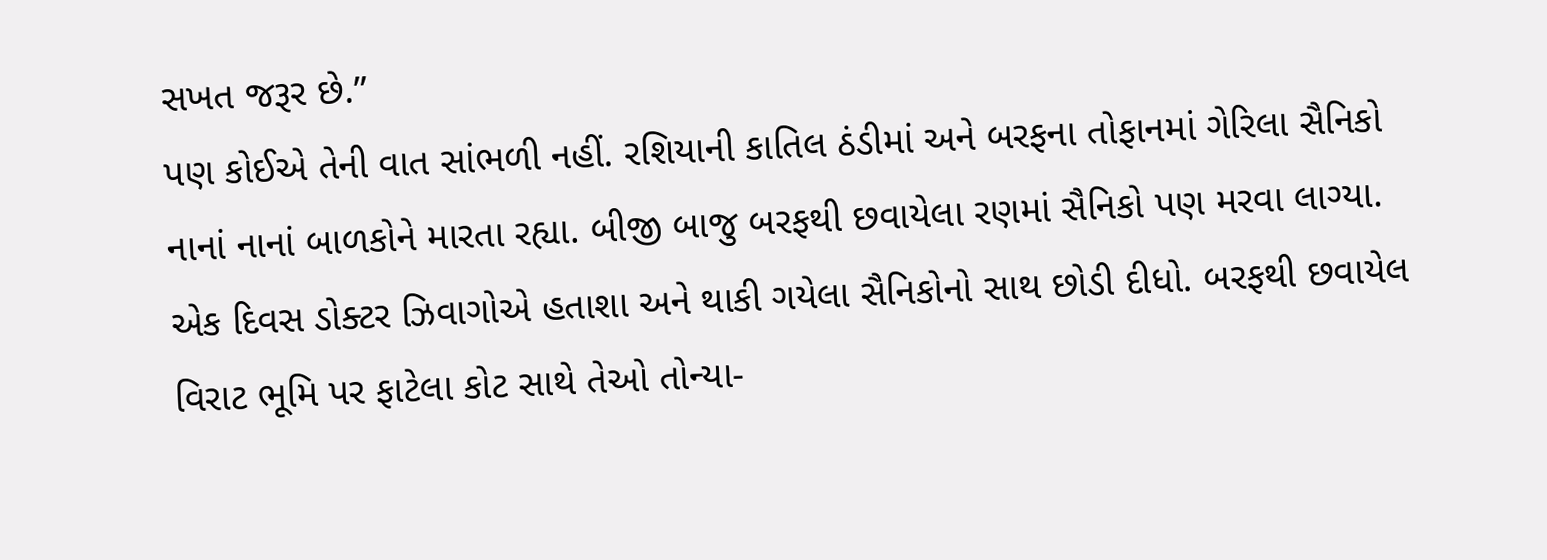સખત જરૂર છે.”
પણ કોઈએ તેની વાત સાંભળી નહીં. રશિયાની કાતિલ ઠંડીમાં અને બરફના તોફાનમાં ગેરિલા સૈનિકો નાનાં નાનાં બાળકોને મારતા રહ્યા. બીજી બાજુ બરફથી છવાયેલા રણમાં સૈનિકો પણ મરવા લાગ્યા. એક દિવસ ડોક્ટર ઝિવાગોએ હતાશા અને થાકી ગયેલા સૈનિકોનો સાથ છોડી દીધો. બરફથી છવાયેલ વિરાટ ભૂમિ પર ફાટેલા કોટ સાથે તેઓ તોન્યા-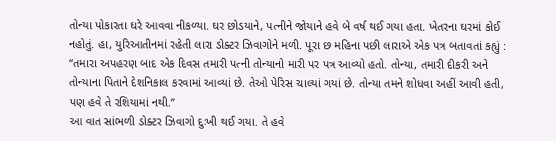તોન્યા પોકારતા ઘરે આવવા નીકળ્યા. ઘર છોડયાને, પત્નીને જોયાને હવે બે વર્ષ થઈ ગયા હતા. ખેતરના ઘરમાં કોઈ નહોતું. હા, યુરિઆતીનમાં રહેતી લારા ડોક્ટર ઝિવાગોને મળી. પૂરા છ મહિના પછી લારાએ એક પત્ર બતાવતાં કહ્યું : “તમારા અપહરણ બાદ એક દિવસ તમારી પત્ની તોન્યાનો મારી પર પત્ર આવ્યો હતો. તોન્યા, તમારી દીકરી અને તોન્યાના પિતાને દેશનિકાલ કરવામાં આવ્યાં છે. તેઓ પેરિસ ચાલ્યાં ગયાં છે. તોન્યા તમને શોધવા અહીં આવી હતી, પણ હવે તે રશિયામાં નથી.”
આ વાત સાંભળી ડોક્ટર ઝિવાગો દુઃખી થઈ ગયા. તે હવે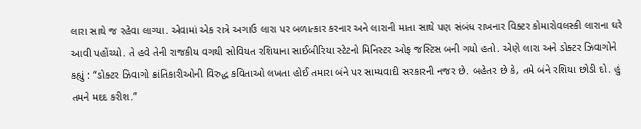લારા સાથે જ રહેવા લાગ્યા. એવામાં એક રાત્રે અગાઉ લારા પર બળાત્કાર કરનાર અને લારાની માતા સાથે પણ સંબંધ રાખનાર વિક્ટર કોમારોવલસ્કી લારાના ઘરે આવી પહોંચ્યો. તે હવે તેની રાજકીય વગથી સોવિયત રશિયાના સાઈબીરિયા સ્ટેટનો મિનિસ્ટર ઓફ જસ્ટિસ બની ગયો હતો. એણે લારા અને ડોક્ટર ઝિવાગોને કહ્યું : “ડોક્ટર ઝિવાગો ક્રાંતિકારીઓની વિરુદ્ધ કવિતાઓ લખતા હોઈ તમારા બંને પર સામ્યવાદી સરકારની નજર છે. બહેતર છે કે, તમે બંને રશિયા છોડી દો. હું તમને મદદ કરીશ.”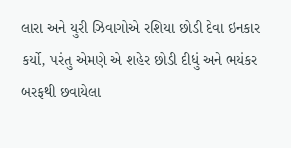લારા અને યુરી ઝિવાગોએ રશિયા છોડી દેવા ઇનકાર કર્યો, પરંતુ એમણે એ શહેર છોડી દીધું અને ભયંકર બરફથી છવાયેલા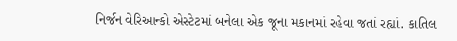નિર્જન વેરિઆન્કો એસ્ટેટમાં બનેલા એક જૂના મકાનમાં રહેવા જતાં રહ્યાં. કાતિલ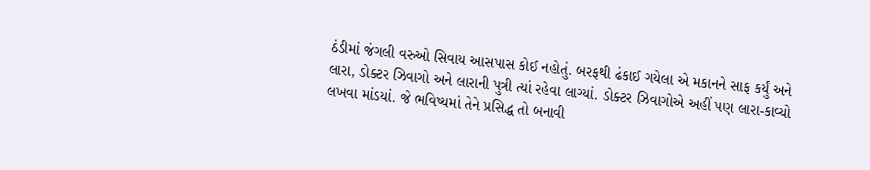ઠંડીમાં જંગલી વરુઓ સિવાય આસપાસ કોઈ નહોતું. બરફથી ઢંકાઈ ગયેલા એ મકાનને સાફ કર્યું અને લારા, ડોક્ટર ઝિવાગો અને લારાની પુત્રી ત્યાં રહેવા લાગ્યાં. ડોક્ટર ઝિવાગોએ અહીં પણ લારા-કાવ્યો લખવા માંડયાં. જે ભવિષ્યમાં તેને પ્રસિદ્ધ તો બનાવી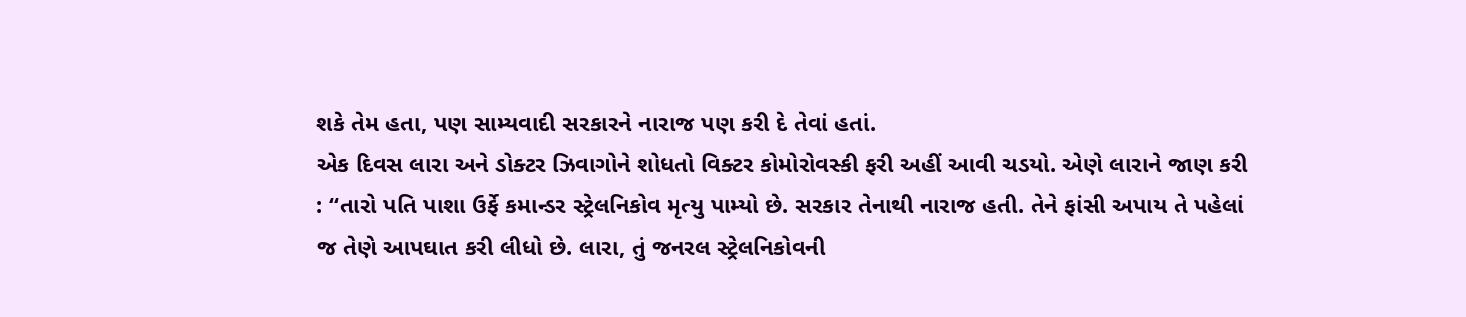શકે તેમ હતા, પણ સામ્યવાદી સરકારને નારાજ પણ કરી દે તેવાં હતાં.
એક દિવસ લારા અને ડોક્ટર ઝિવાગોને શોધતો વિક્ટર કોમોરોવસ્કી ફરી અહીં આવી ચડયો. એણે લારાને જાણ કરી : “તારો પતિ પાશા ઉર્ફે કમાન્ડર સ્ટ્રેલનિકોવ મૃત્યુ પામ્યો છે. સરકાર તેનાથી નારાજ હતી. તેને ફાંસી અપાય તે પહેલાં જ તેણે આપઘાત કરી લીધો છે. લારા, તું જનરલ સ્ટ્રેલનિકોવની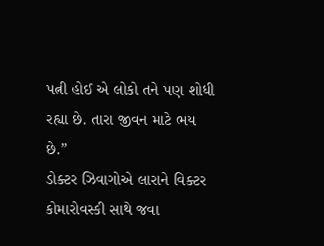પત્ની હોઈ એ લોકો તને પણ શોધી રહ્યા છે. તારા જીવન માટે ભય છે.”
ડોક્ટર ઝિવાગોએ લારાને વિક્ટર કોમારોવસ્કી સાથે જવા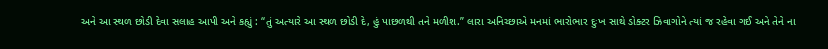અને આ સ્થળ છોડી દેવા સલાહ આપી અને કહ્યું : “તું અત્યારે આ સ્થળ છોડી દે, હું પાછળથી તને મળીશ.” લારા અનિચ્છાએ મનમાં ભારોભાર દુઃખ સાથે ડોક્ટર ઝિવાગોને ત્યાં જ રહેવા ગઈ અને તેને ના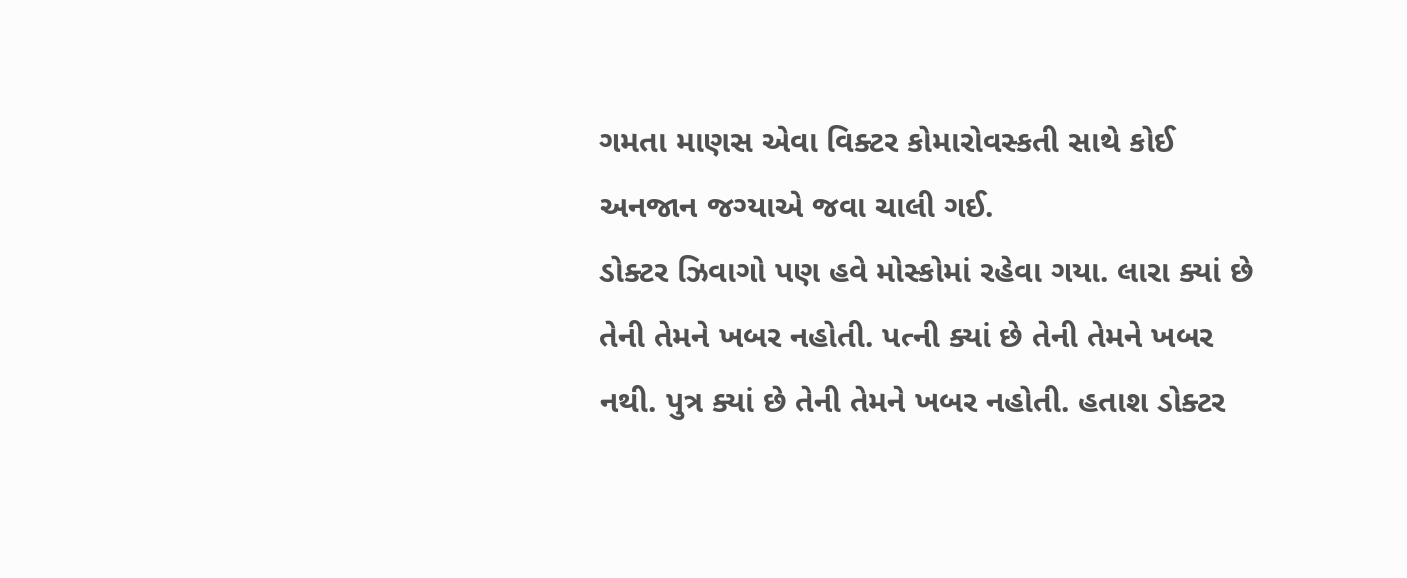ગમતા માણસ એવા વિક્ટર કોમારોવસ્કતી સાથે કોઈ અનજાન જગ્યાએ જવા ચાલી ગઈ.
ડોક્ટર ઝિવાગો પણ હવે મોસ્કોમાં રહેવા ગયા. લારા ક્યાં છે તેની તેમને ખબર નહોતી. પત્ની ક્યાં છે તેની તેમને ખબર નથી. પુત્ર ક્યાં છે તેની તેમને ખબર નહોતી. હતાશ ડોક્ટર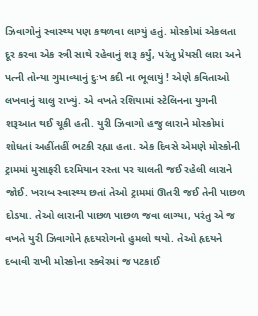ઝિવાગોનું સ્વાસ્થ્ય પણ કથળવા લાગ્યું હતું. મોસ્કોમાં એકલતા દૂર કરવા એક સ્ત્રી સાથે રહેવાનું શરૂ કર્યું, પરંતુ પ્રેયસી લારા અને પત્ની તોન્યા ગુમાવ્યાનું દુઃખ કદી ના ભૂલાયું ! એણે કવિતાઓ લખવાનું ચાલુ રાખ્યું. એ વખતે રશિયામાં સ્ટેલિનના યુગની શરૂઆત થઈ ચૂકી હતી. યુરી ઝિવાગો હજુ લારાને મોસ્કોમાં શોધતાં અહીંતહીં ભટકી રહ્યા હતા. એક દિવસે એમણે મોસ્કોની ટ્રામમાં મુસાફરી દરમિયાન રસ્તા પર ચાલતી જઈ રહેલી લારાને જોઈ. ખરાબ સ્વાસ્થ્ય છતાં તેઓ ટ્રામમાં ઊતરી જઈ તેની પાછળ દોડયા. તેઓ લારાની પાછળ પાછળ જવા લાગ્યા, પરંતુ એ જ વખતે યુરી ઝિવાગોને હૃદયરોગનો હુમલો થયો. તેઓ હૃદયને દબાવી રાખી મોસ્કોના સ્ક્વેરમાં જ પટકાઈ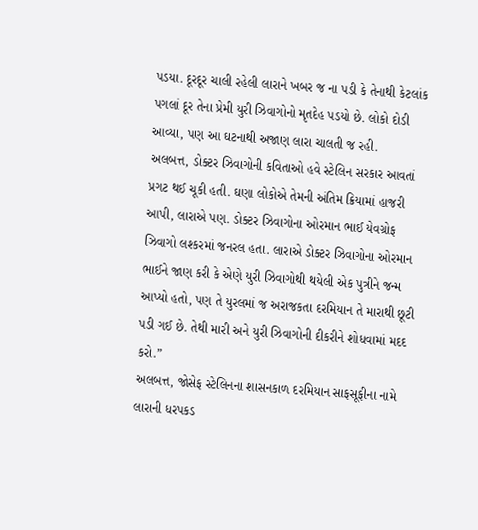પડયા. દૂરદૂર ચાલી રહેલી લારાને ખબર જ ના પડી કે તેનાથી કેટલાંક પગલાં દૂર તેના પ્રેમી યુરી ઝિવાગોનો મૃતદેહ પડયો છે. લોકો દોડી આવ્યા, પણ આ ઘટનાથી અજાણ લારા ચાલતી જ રહી.
અલબત્ત, ડોક્ટર ઝિવાગોની કવિતાઓ હવે સ્ટેલિન સરકાર આવતાં પ્રગટ થઈ ચૂકી હતી. ઘણા લોકોએ તેમની અંતિમ ક્રિયામાં હાજરી આપી, લારાએ પણ. ડોક્ટર ઝિવાગોના ઓરમાન ભાઈ યેવગ્રોફ ઝિવાગો લશ્કરમાં જનરલ હતા. લારાએ ડોક્ટર ઝિવાગોના ઓરમાન ભાઈને જાણ કરી કે એણે યુરી ઝિવાગોથી થયેલી એક પુત્રીને જન્મ આપ્યો હતો, પણ તે યુરલમાં જ અરાજકતા દરમિયાન તે મારાથી છૂટી પડી ગઈ છે. તેથી મારી અને યુરી ઝિવાગોની દીકરીને શોધવામાં મદદ કરો.”
અલબત્ત, જોસેફ સ્ટેલિનના શાસનકાળ દરમિયાન સાફસૂફીના નામે લારાની ધરપકડ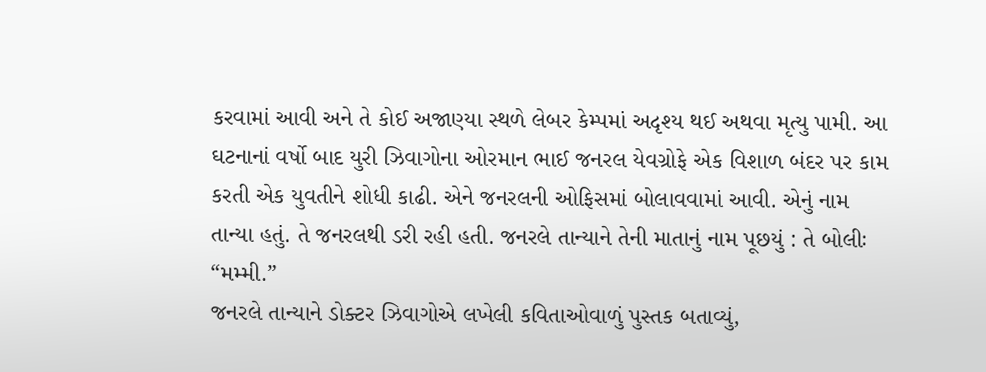કરવામાં આવી અને તે કોઈ અજાણ્યા સ્થળે લેબર કેમ્પમાં અદૃશ્ય થઈ અથવા મૃત્યુ પામી. આ ઘટનાનાં વર્ષો બાદ યુરી ઝિવાગોના ઓરમાન ભાઈ જનરલ યેવગ્રોફે એક વિશાળ બંદર પર કામ કરતી એક યુવતીને શોધી કાઢી. એને જનરલની ઓફિસમાં બોલાવવામાં આવી. એનું નામ તાન્યા હતું. તે જનરલથી ડરી રહી હતી. જનરલે તાન્યાને તેની માતાનું નામ પૂછયું : તે બોલીઃ “મમ્મી.”
જનરલે તાન્યાને ડોક્ટર ઝિવાગોએ લખેલી કવિતાઓવાળું પુસ્તક બતાવ્યું,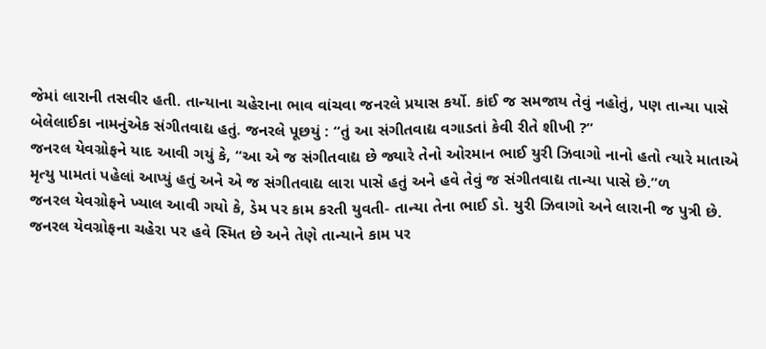જેમાં લારાની તસવીર હતી. તાન્યાના ચહેરાના ભાવ વાંચવા જનરલે પ્રયાસ કર્યો. કાંઈ જ સમજાય તેવું નહોતું, પણ તાન્યા પાસે બેલેલાઈકા નામનુંએક સંગીતવાદ્ય હતું. જનરલે પૂછયું : “તું આ સંગીતવાદ્ય વગાડતાં કેવી રીતે શીખી ?”
જનરલ યેવગ્રોફને યાદ આવી ગયું કે, “આ એ જ સંગીતવાદ્ય છે જ્યારે તેનો ઓરમાન ભાઈ યુરી ઝિવાગો નાનો હતો ત્યારે માતાએ મૃત્યુ પામતાં પહેલાં આપ્યું હતું અને એ જ સંગીતવાદ્ય લારા પાસે હતું અને હવે તેવું જ સંગીતવાદ્ય તાન્યા પાસે છે.”ળ
જનરલ યેવગ્રોફને ખ્યાલ આવી ગયો કે, ડેમ પર કામ કરતી યુવતી- તાન્યા તેના ભાઈ ડો. યુરી ઝિવાગો અને લારાની જ પુત્રી છે.
જનરલ યેવગ્રોફના ચહેરા પર હવે સ્મિત છે અને તેણે તાન્યાને કામ પર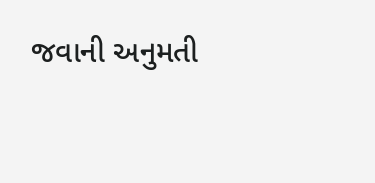જવાની અનુમતી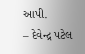આપી.
– દેવેન્દ્ર પટેલ